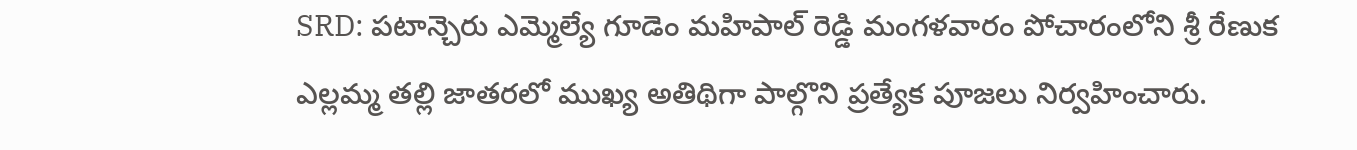SRD: పటాన్చెరు ఎమ్మెల్యే గూడెం మహిపాల్ రెడ్డి మంగళవారం పోచారంలోని శ్రీ రేణుక ఎల్లమ్మ తల్లి జాతరలో ముఖ్య అతిథిగా పాల్గొని ప్రత్యేక పూజలు నిర్వహించారు.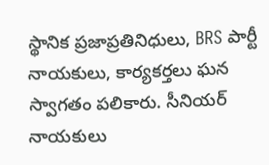స్థానిక ప్రజాప్రతినిధులు, BRS పార్టీ నాయకులు, కార్యకర్తలు ఘన స్వాగతం పలికారు. సీనియర్ నాయకులు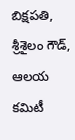బిక్షపతి, శ్రీశైలం గౌడ్, ఆలయ కమిటీ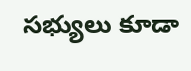సభ్యులు కూడా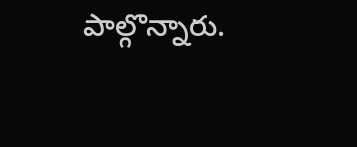పాల్గొన్నారు.